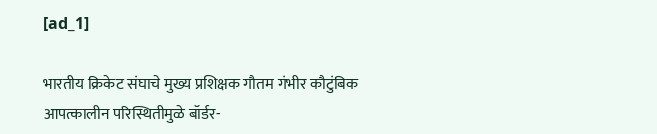[ad_1]

भारतीय क्रिकेट संघाचे मुख्य प्रशिक्षक गौतम गंभीर कौटुंबिक आपत्कालीन परिस्थितीमुळे बॉर्डर-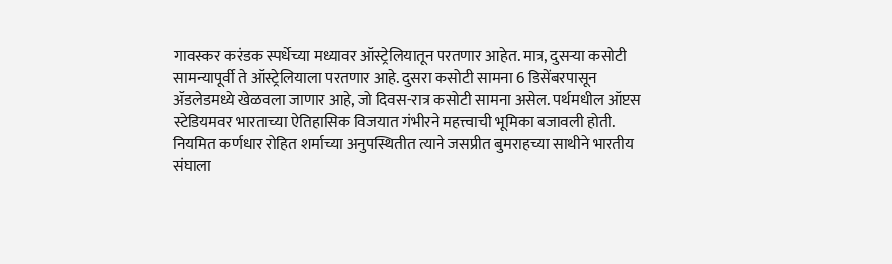गावस्कर करंडक स्पर्धेच्या मध्यावर ऑस्ट्रेलियातून परतणार आहेत. मात्र, दुसऱ्या कसोटी सामन्यापूर्वी ते ऑस्ट्रेलियाला परतणार आहे. दुसरा कसोटी सामना 6 डिसेंबरपासून ॲडलेडमध्ये खेळवला जाणार आहे, जो दिवस-रात्र कसोटी सामना असेल. पर्थमधील ऑप्टस स्टेडियमवर भारताच्या ऐतिहासिक विजयात गंभीरने महत्त्वाची भूमिका बजावली होती. नियमित कर्णधार रोहित शर्माच्या अनुपस्थितीत त्याने जसप्रीत बुमराहच्या साथीने भारतीय संघाला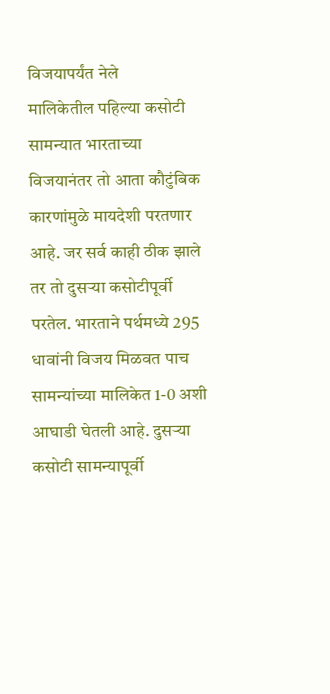विजयापर्यंत नेले
मालिकेतील पहिल्या कसोटी सामन्यात भारताच्या विजयानंतर तो आता कौटुंबिक कारणांमुळे मायदेशी परतणार आहे. जर सर्व काही ठीक झाले तर तो दुसऱ्या कसोटीपूर्वी परतेल. भारताने पर्थमध्ये 295 धावांनी विजय मिळवत पाच सामन्यांच्या मालिकेत 1-0 अशी आघाडी घेतली आहे. दुसऱ्या कसोटी सामन्यापूर्वी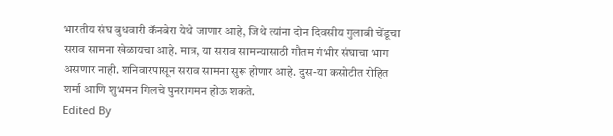भारतीय संघ बुधवारी कॅनबेरा येथे जाणार आहे, जिथे त्यांना दोन दिवसीय गुलाबी चेंडूचा सराव सामना खेळायचा आहे. मात्र, या सराव सामन्यासाठी गौतम गंभीर संघाचा भाग असणार नाही. शनिवारपासून सराव सामना सुरू होणार आहे. दुस-या कसोटीत रोहित शर्मा आणि शुभमन गिलचे पुनरागमन होऊ शकते.
Edited By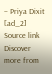– Priya Dixit
[ad_2]
Source link
Discover more from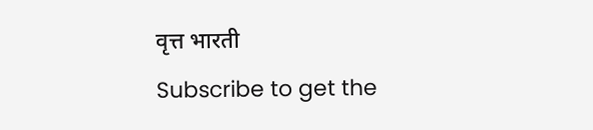वृत्त भारती
Subscribe to get the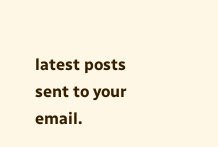latest posts sent to your email.